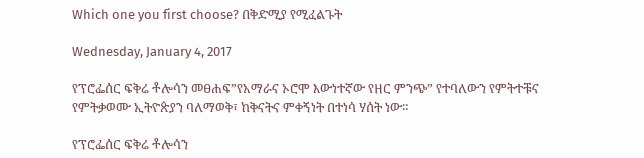Which one you first choose? በቅድሚያ የሚፈልጉት

Wednesday, January 4, 2017

የፕሮፌሰር ፍቅሬ ቶሎሳን መፀሐፍ”የአማራና ኦሮሞ እውነተኛው የዘር ምንጭ” የተባለውን የምትተቹና የምትቃወሙ ኢትዮጵያን ባለማወቅ፣ ከቅናትና ምቀኝነት በተነሳ ሃሰት ነው።

የፕሮፌሰር ፍቅሬ ቶሎሳን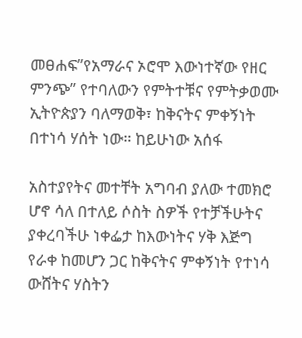መፀሐፍ”የአማራና ኦሮሞ እውነተኛው የዘር ምንጭ” የተባለውን የምትተቹና የምትቃወሙ ኢትዮጵያን ባለማወቅ፣ ከቅናትና ምቀኝነት በተነሳ ሃሰት ነው። ከይሁነው አሰፋ

አስተያየትና መተቸት አግባብ ያለው ተመክሮ ሆኖ ሳለ በተለይ ሶስት ስዎች የተቻችሁትና ያቀረባችሁ ነቀፌታ ከእውነትና ሃቅ እጅግ የራቀ ከመሆን ጋር ከቅናትና ምቀኝነት የተነሳ ውሸትና ሃስትን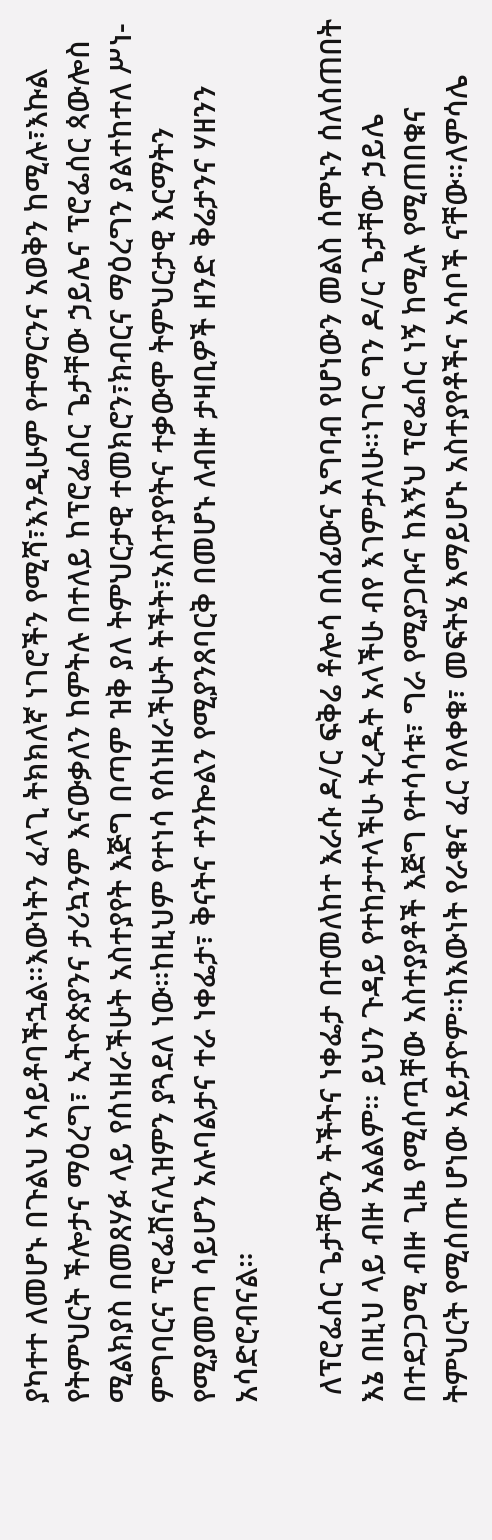ያካተተ ለመሆኑ በጉልህ አሳይቶባችኋል።እውነትን ፈላጊ ትክክለኛ ነገሮችን የሚሻ፣እንዲሁም የተማርንና አወቅን ከሚሉ፣እኩል የትምህርት ችሎታና ማዕረግ፣ ኢትዮጵያንና ታሪኳንም እናውቃለን ከምትሉ በተለይ ከፕሮፌሰር ጌታቸው ኃይሌና ፕሮፌሰር ጳውሎስ ሚልክያስ በመጸሃፉ ላይ የሰነዘራችሁት አስተያየት እጅግ በጣም ዝቅ ያለ ትምህርታዊ ተመክሮን፣ክብርና ማዕረግን ያልተከተለ ሥነ-ምግባርና ፕሮፌሽናሊዝምን ያጓደለ ነው።ከዚህም የተነሳ የሰነዘራችሁት ትችት፣አስተያየትና ተቃውሞ ትምህርታዊ እርማትን የሚያመጣ ሳይሆን አሉባልታና ተራ ነቀፌታ፣ ቅናትና ተንኰልን የሚያንጸባርቅ በመሆኑ ለብዙ ታዛቢዎች ዘንድ ቅሬታንና ሃዘንን አሳድሮብናል።

 ለፕሮፌሰር ጌታቸውን ትችትና ነቀፌታ በተመለከተ እራሱ ዶ/ር ፍቅሬ ቶሎሳ በሰፊውና አግባብ የሆነውን መልስ ሰሞኑን ሰለሰጠበት እኔ በዚህ ላይ ብዙ አልልም። ይህን ጉዳይ የተከታተላችሁ ትረዱት አላችሁ ብየ እገምታለሁ።ነገር ግን ዶ/ር ጌታቸው ኃይሌ በተደጋጋሚ ብዙ ጊዜ የሚሰጧቸው አስተያያቶች እጅግ የተሳሳቱ፣ ግራ የሚያጋቡና ከእኝህ ፕሮፌሰር ነኝ ከሚሉ የሚጠበቁና ትምህርት የሚሰጡ ሆነው አይታዮም።ከእውነት የራቁና ፈር የለቀቁ፣ መፍትሄ እማይሆኑ አስተያየቶችና አሳቦች ናቸው።ለምሳሌ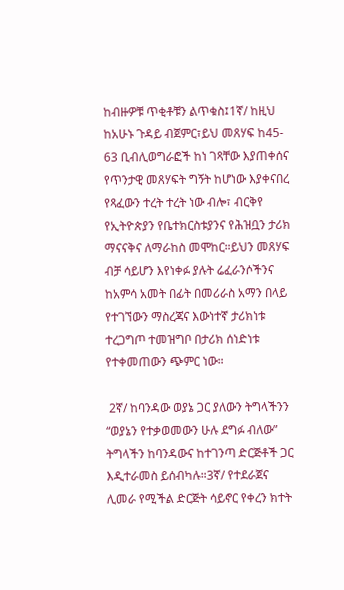ከብዙዎቹ ጥቂቶቹን ልጥቁስ፤1ኛ/ ከዚህ ከአሁኑ ጉዳይ ብጀምር፣ይህ መጸሃፍ ከ45- 63 ቢብሊወግራፎች ከነ ገጻቸው እያጠቀሰና የጥንታዊ መጸሃፍት ግኝት ከሆነው እያቀናበረ የጻፈውን ተረት ተረት ነው ብሎ፣ ብርቅየ የኢትዮጵያን የቤተክርስቱያንና የሕዝቧን ታሪክ ማናናቅና ለማራከስ መሞከር።ይህን መጸሃፍ ብቻ ሳይሆን እየነቀፉ ያሉት ሬፈራንሶችንና ከአምሳ አመት በፊት በመሪራስ አማን በላይ የተገኘውን ማስረጃና እውነተኛ ታሪክነቱ ተረጋግጦ ተመዝግቦ በታሪክ ሰነድነቱ የተቀመጠውን ጭምር ነው።

 2ኛ/ ከባንዳው ወያኔ ጋር ያለውን ትግላችንን “ወያኔን የተቃወመውን ሁሉ ደግፉ ብለው” ትግላችን ከባንዳውና ከተገንጣ ድርጅቶች ጋር እዲተራመስ ይሰብካሉ።3ኛ/ የተደራጀና ሊመራ የሚችል ድርጅት ሳይኖር የቀረን ክተት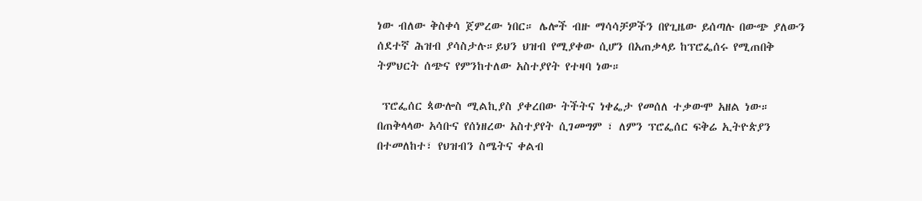ነው ብለው ቅስቀሳ ጀምረው ነበር። ሌሎች ብዙ ማሳሳቻዎችን በየጊዜው ይሰጣሉ በውጭ ያለውን ሰደተኛ ሕዝብ ያሳስታሉ።ይህን ህዝብ የሚያቀው ሲሆን በአጠቃላይ ከፕሮፌሰሩ የሚጠበቅ ትምህርት ሰጭና የምንከተለው አስተያየት የተዛባ ነው።

 ፕሮፌሰር ጳውሎስ ሚልኪያስ ያቀረበው ትችትና ነቀፌታ የመሰለ ተቃውሞ አዘል ነው። በጠቅላላው አሳቡና የሰነዘረው አስተያየት ሲገመግም ፣ ለምን ፕሮፌሰር ፍቅሬ ኢትዮጵያን በተመለከተ፣ የህዝብን ስሜትና ቀልብ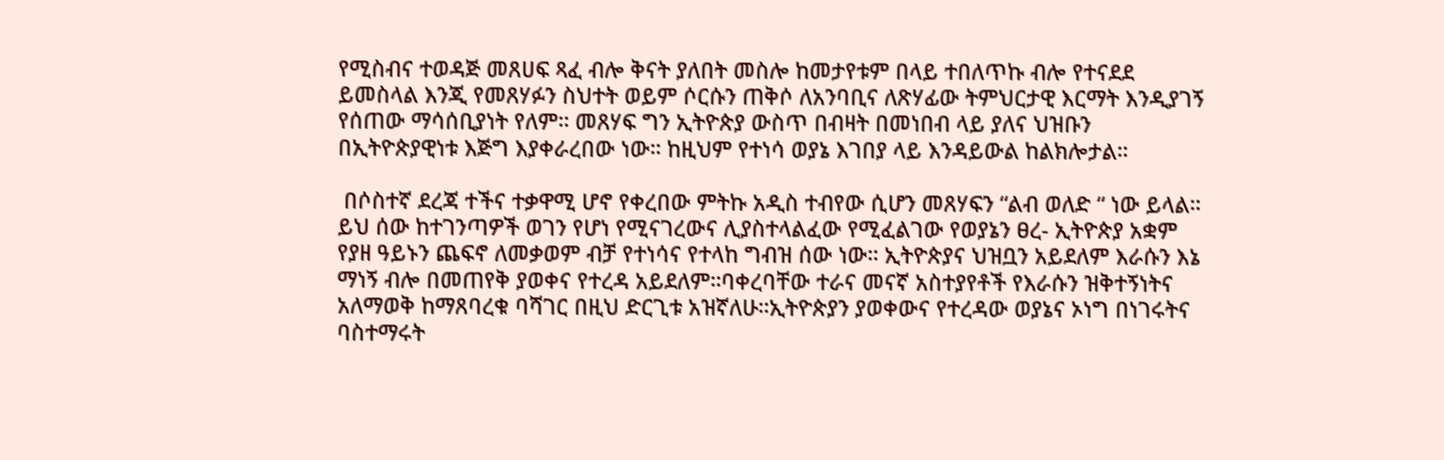የሚስብና ተወዳጅ መጸሀፍ ጻፈ ብሎ ቅናት ያለበት መስሎ ከመታየቱም በላይ ተበለጥኩ ብሎ የተናደደ ይመስላል እንጂ የመጸሃፉን ስህተት ወይም ሶርሱን ጠቅሶ ለአንባቢና ለጽሃፊው ትምህርታዊ እርማት እንዲያገኝ የሰጠው ማሳሰቢያነት የለም። መጸሃፍ ግን ኢትዮጵያ ውስጥ በብዛት በመነበብ ላይ ያለና ህዝቡን በኢትዮጵያዊነቱ እጅግ እያቀራረበው ነው። ከዚህም የተነሳ ወያኔ እገበያ ላይ እንዳይውል ከልክሎታል።

 በሶስተኛ ደረጃ ተችና ተቃዋሚ ሆኖ የቀረበው ምትኩ አዲስ ተብየው ሲሆን መጸሃፍን “ልብ ወለድ “ ነው ይላል። ይህ ሰው ከተገንጣዎች ወገን የሆነ የሚናገረውና ሊያስተላልፈው የሚፈልገው የወያኔን ፀረ- ኢትዮጵያ አቋም የያዘ ዓይኑን ጨፍኖ ለመቃወም ብቻ የተነሳና የተላከ ግብዝ ሰው ነው። ኢትዮጵያና ህዝቧን አይደለም እራሱን እኔ ማነኝ ብሎ በመጠየቅ ያወቀና የተረዳ አይደለም።ባቀረባቸው ተራና መናኛ አስተያየቶች የእራሱን ዝቅተኝነትና አለማወቅ ከማጸባረቁ ባሻገር በዚህ ድርጊቱ አዝኛለሁ።ኢትዮጵያን ያወቀውና የተረዳው ወያኔና ኦነግ በነገሩትና ባስተማሩት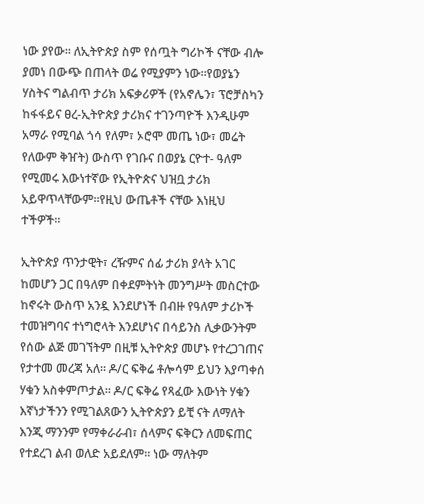ነው ያየው። ለኢትዮጵያ ስም የሰጧት ግሪኮች ናቸው ብሎ ያመነ በውጭ በጠላት ወሬ የሚያምን ነው።የወያኔን ሃስትና ግልብጥ ታሪክ አፍቃሪዎች (የአኖሌን፣ ፕሮቻስካን ከፋፋይና ፀረ-ኢትዮጵያ ታሪክና ተገንጣዮች እንዲሁም አማራ የሚባል ጎሳ የለም፣ ኦሮሞ መጤ ነው፣ መሬት የለውም ቅዠት) ውስጥ የገቡና በወያኔ ርዮተ- ዓለም የሚመሩ እውነተኛው የኢትዮጵና ህዝቧ ታሪክ አይዋጥላቸውም።የዚህ ውጤቶች ናቸው እነዚህ ተችዎች።

ኢትዮጵያ ጥንታዊት፣ ረዥምና ሰፊ ታሪክ ያላት አገር ከመሆን ጋር በዓለም በቀደምትነት መንግሥት መስርተው ከኖሩት ውስጥ አንዷ እንደሆነች በብዙ የዓለም ታሪኮች ተመዝግባና ተነግሮላት እንደሆነና በሳይንስ ሊቃውንትም የሰው ልጅ መገኘትም በዚቹ ኢትዮጵያ መሆኑ የተረጋገጠና የታተመ መረጃ አለ። ዶ/ር ፍቅሬ ቶሎሳም ይህን እያጣቀሰ ሃቁን አስቀምጦታል። ዶ/ር ፍቅሬ የጻፈው እውነት ሃቁን እኛነታችንን የሚገልጸውን ኢትዮጵያን ይቺ ናት ለማለት እንጂ ማንንም የማቀራራብ፣ ሰላምና ፍቅርን ለመፍጠር የተደረገ ልብ ወለድ አይደለም። ነው ማለትም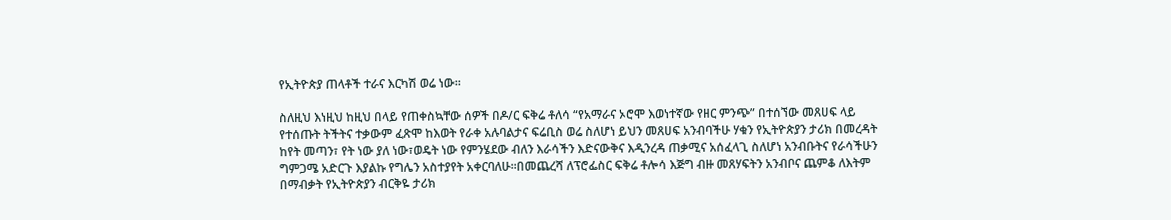የኢትዮጵያ ጠላቶች ተራና እርካሽ ወሬ ነው።

ስለዚህ እነዚህ ከዚህ በላይ የጠቀስኳቸው ሰዎች በዶ/ር ፍቅሬ ቶለሳ “የአማራና ኦሮሞ እወነተኛው የዘር ምንጭ” በተሰኘው መጸሀፍ ላይ የተሰጡት ትችትና ተቃውም ፈጽሞ ከእወት የራቀ አሉባልታና ፍሬቢስ ወሬ ስለሆነ ይህን መጸሀፍ አንብባችሁ ሃቁን የኢትዮጵያን ታሪክ በመረዳት ከየት መጣን፣ የት ነው ያለ ነው፣ወዴት ነው የምንሄደው ብለን እራሳችን እድናውቅና እዲንረዳ ጠቃሚና አሰፈላጊ ስለሆነ አንብቡትና የራሳችሁን ግምጋሜ አድርጉ እያልኩ የግሌን አስተያየት አቀርባለሁ።በመጨረሻ ለፕሮፌስር ፍቅሬ ቶሎሳ እጅግ ብዙ መጸሃፍትን አንብቦና ጨምቆ ለእትም በማብቃት የኢትዮጵያን ብርቅዬ ታሪክ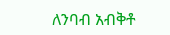ለንባብ አብቅቶ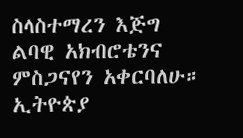ስላስተማረን እጅግ ልባዊ አክብሮቴንና ምስጋናየን አቀርባለሁ።
ኢትዮጵያ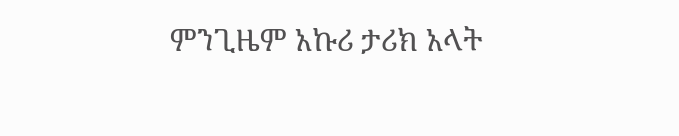ምንጊዜም አኩሪ ታሪክ አላት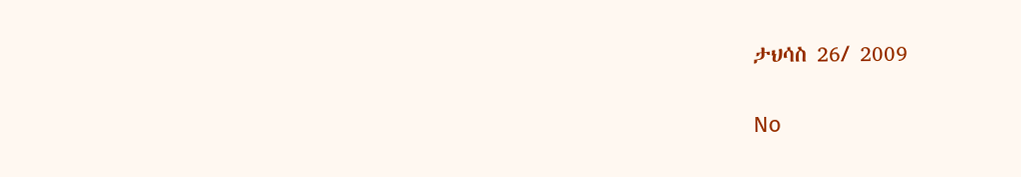ታህሳስ 26/ 2009

No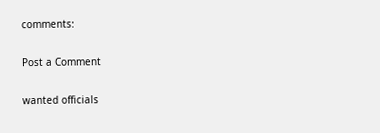comments:

Post a Comment

wanted officials